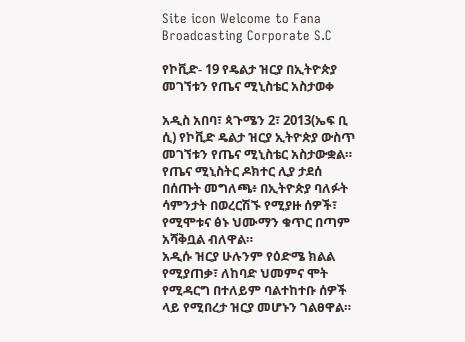Site icon Welcome to Fana Broadcasting Corporate S.C

የኮቪድ- 19 የዴልታ ዝርያ በኢትዮጵያ መገኘቱን የጤና ሚኒስቴር አስታወቀ

አዲስ አበባ፣ ጳጉሜን 2፣ 2013(ኤፍ ቢ ሲ) የኮቪድ ዴልታ ዝርያ ኢትዮጵያ ውስጥ መገኘቱን የጤና ሚኒስቴር አስታውቋል።
የጤና ሚኒስትር ዶክተር ሊያ ታደሰ በሰጡት መግለጫ፥ በኢትዮጵያ ባለፉት ሳምንታት በወረርሽኙ የሚያዙ ሰዎች፣ የሚሞቱና ፅኑ ህሙማን ቁጥር በጣም አሻቅቧል ብለዋል።
አዲሱ ዝርያ ሁሉንም የዕድሜ ክልል የሚያጠቃ፣ ለከባድ ህመምና ሞት የሚዳርግ በተለይም ባልተከተቡ ሰዎች ላይ የሚበረታ ዝርያ መሆኑን ገልፀዋል።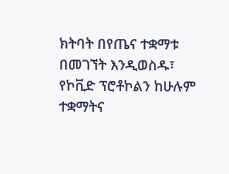ክትባት በየጤና ተቋማቱ በመገኘት እንዲወስዱ፣ የኮቪድ ፕሮቶኮልን ከሁሉም ተቋማትና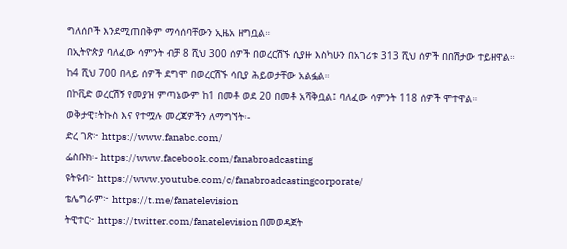ግለሰቦች እንደሚጠበቅም ማሳሰባቸውን ኢዜአ ዘግቧል።
በኢትዮጵያ ባለፈው ሳምንት ብቻ 8 ሺህ 300 ሰዎች በወረርሽኙ ሲያዙ እስካሁን በአገሪቱ 313 ሺህ ሰዎች በበሽታው ተይዘዋል።
ከ4 ሺህ 700 በላይ ሰዎች ደግሞ በወረርሽኙ ሳቢያ ሕይወታቸው አልፏል።
በኮቪድ ወረርሽኝ የመያዝ ምጣኔውም ከ1 በመቶ ወደ 20 በመቶ አሻቅቧል፤ ባለፈው ሳምንት 118 ሰዎች ሞተዋል።
ወቅታዊ፣ትኩስ እና የተሟሉ መረጃዎችን ለማግኘት፡-
ድረ ገጽ፦ https://www.fanabc.com/
ፌስቡክ፡- https://www.facebook.com/fanabroadcasting
ዩትዩብ፦ https://www.youtube.com/c/fanabroadcastingcorporate/
ቴሌግራም፦ https://t.me/fanatelevision
ትዊተር፦ https://twitter.com/fanatelevision በመወዳጀት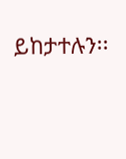ይከታተሉን፡፡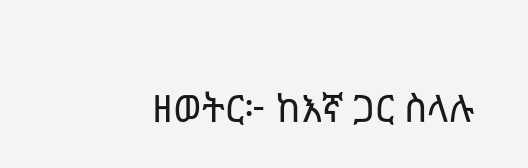ዘወትር፦ ከእኛ ጋር ስላሉ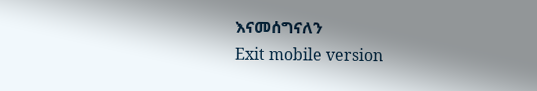እናመሰግናለን
Exit mobile version